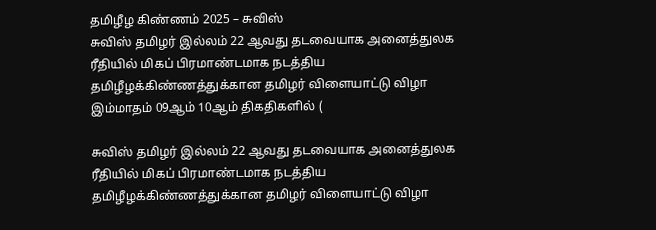தமிழீழ கிண்ணம் 2025 – சுவிஸ்
சுவிஸ் தமிழர் இல்லம் 22 ஆவது தடவையாக அனைத்துலக ரீதியில் மிகப் பிரமாண்டமாக நடத்திய தமிழீழக்கிண்ணத்துக்கான தமிழர் விளையாட்டு விழா இம்மாதம் 09ஆம் 10ஆம் திகதிகளில் (

சுவிஸ் தமிழர் இல்லம் 22 ஆவது தடவையாக அனைத்துலக ரீதியில் மிகப் பிரமாண்டமாக நடத்திய தமிழீழக்கிண்ணத்துக்கான தமிழர் விளையாட்டு விழா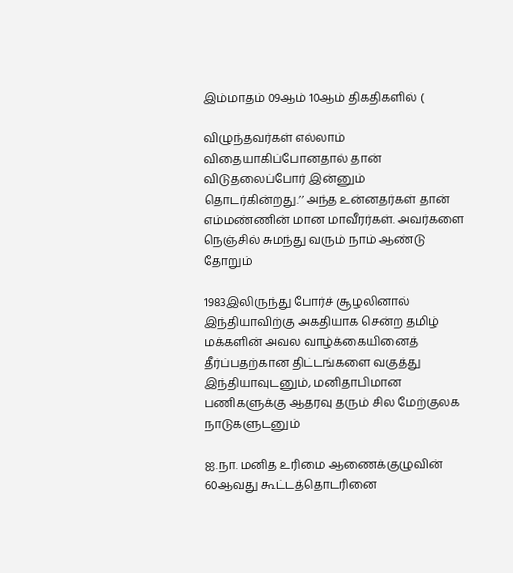இம்மாதம் 09ஆம் 10ஆம் திகதிகளில் (

விழுந்தவர்கள் எல்லாம் விதையாகிப்போனதால் தான் விடுதலைப்போர் இன்னும் தொடர்கின்றது.’’ அந்த உன்னதர்கள் தான் எம்மண்ணின் மான மாவீரர்கள். அவர்களை நெஞ்சில் சுமந்து வரும் நாம் ஆண்டு தோறும்

1983இலிருந்து போர்ச் சூழலினால் இந்தியாவிற்கு அகதியாக சென்ற தமிழ் மக்களின் அவல வாழ்க்கையினைத் தீர்ப்பதற்கான திட்டங்களை வகுத்து இந்தியாவுடனும், மனிதாபிமான பணிகளுக்கு ஆதரவு தரும் சில மேற்குலக நாடுகளுடனும்

ஐ.நா. மனித உரிமை ஆணைக்குழுவின் 60ஆவது கூட்டத்தொடரினை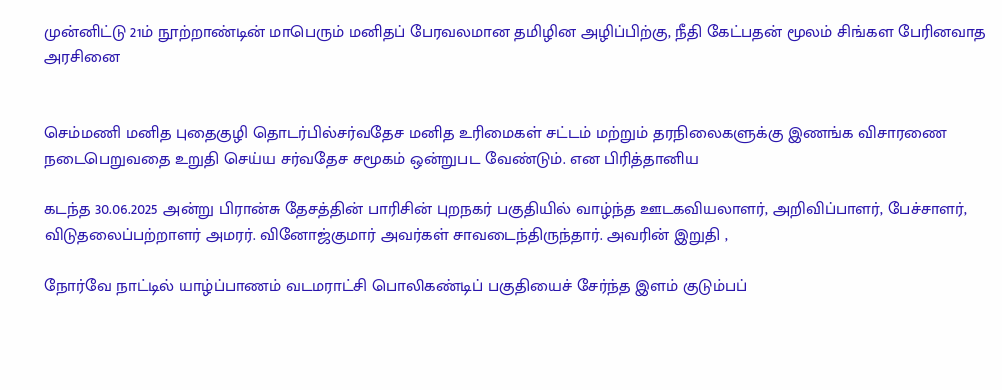முன்னிட்டு 21ம் நூற்றாண்டின் மாபெரும் மனிதப் பேரவலமான தமிழின அழிப்பிற்கு, நீதி கேட்பதன் மூலம் சிங்கள பேரினவாத அரசினை


செம்மணி மனித புதைகுழி தொடர்பில்சர்வதேச மனித உரிமைகள் சட்டம் மற்றும் தரநிலைகளுக்கு இணங்க விசாரணை நடைபெறுவதை உறுதி செய்ய சர்வதேச சமூகம் ஒன்றுபட வேண்டும். என பிரித்தானிய

கடந்த 30.06.2025 அன்று பிரான்சு தேசத்தின் பாரிசின் புறநகர் பகுதியில் வாழ்ந்த ஊடகவியலாளர், அறிவிப்பாளர், பேச்சாளர், விடுதலைப்பற்றாளர் அமரர். வினோஜ்குமார் அவர்கள் சாவடைந்திருந்தார். அவரின் இறுதி ,

நோர்வே நாட்டில் யாழ்ப்பாணம் வடமராட்சி பொலிகண்டிப் பகுதியைச் சேர்ந்த இளம் குடும்பப்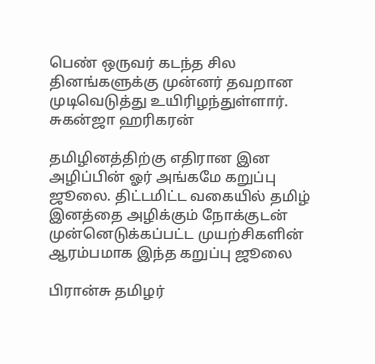பெண் ஒருவர் கடந்த சில தினங்களுக்கு முன்னர் தவறான முடிவெடுத்து உயிரிழந்துள்ளார். சுகன்ஜா ஹரிகரன்

தமிழினத்திற்கு எதிரான இன அழிப்பின் ஓர் அங்கமே கறுப்பு ஜூலை. திட்டமிட்ட வகையில் தமிழ் இனத்தை அழிக்கும் நோக்குடன் முன்னெடுக்கப்பட்ட முயற்சிகளின் ஆரம்பமாக இந்த கறுப்பு ஜூலை

பிரான்சு தமிழர்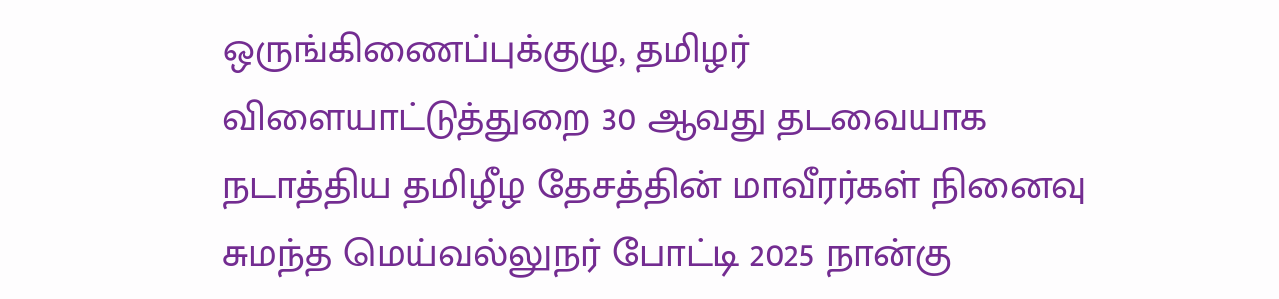ஒருங்கிணைப்புக்குழு, தமிழர் விளையாட்டுத்துறை 30 ஆவது தடவையாக நடாத்திய தமிழீழ தேசத்தின் மாவீரர்கள் நினைவு சுமந்த மெய்வல்லுநர் போட்டி 2025 நான்கு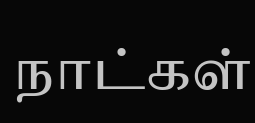நாட்கள்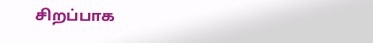சிறப்பாக